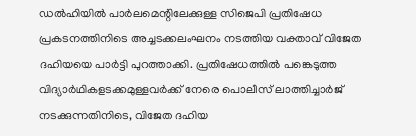ഡൽഹിയിൽ പാർലമെന്റിലേക്കുള്ള സിജെപി പ്രതിഷേധ പ്രകടനത്തിനിടെ അച്ചടക്കലംഘനം നടത്തിയ വക്താവ് വിജേത ദഹിയയെ പാർട്ടി പുറത്താക്കി. പ്രതിഷേധത്തിൽ പങ്കെടുത്ത വിദ്യാർഥികളടക്കമുള്ളവർക്ക് നേരെ പൊലീസ് ലാത്തിച്ചാർജ് നടക്കുന്നതിനിടെ, വിജേത ദഹിയ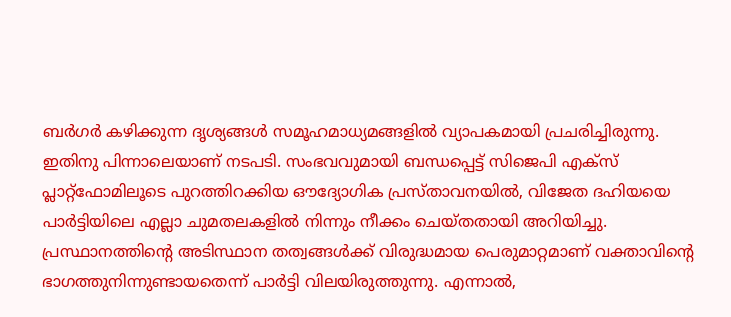ബർഗർ കഴിക്കുന്ന ദൃശ്യങ്ങൾ സമൂഹമാധ്യമങ്ങളിൽ വ്യാപകമായി പ്രചരിച്ചിരുന്നു.
ഇതിനു പിന്നാലെയാണ് നടപടി. സംഭവവുമായി ബന്ധപ്പെട്ട് സിജെപി എക്സ് പ്ലാറ്റ്ഫോമിലൂടെ പുറത്തിറക്കിയ ഔദ്യോഗിക പ്രസ്താവനയിൽ, വിജേത ദഹിയയെ പാർട്ടിയിലെ എല്ലാ ചുമതലകളിൽ നിന്നും നീക്കം ചെയ്തതായി അറിയിച്ചു.
പ്രസ്ഥാനത്തിന്റെ അടിസ്ഥാന തത്വങ്ങൾക്ക് വിരുദ്ധമായ പെരുമാറ്റമാണ് വക്താവിന്റെ ഭാഗത്തുനിന്നുണ്ടായതെന്ന് പാർട്ടി വിലയിരുത്തുന്നു. എന്നാൽ,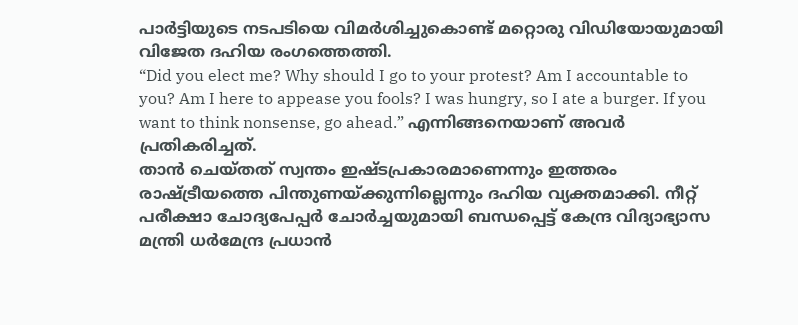പാർട്ടിയുടെ നടപടിയെ വിമർശിച്ചുകൊണ്ട് മറ്റൊരു വിഡിയോയുമായി വിജേത ദഹിയ രംഗത്തെത്തി.
“Did you elect me? Why should I go to your protest? Am I accountable to you? Am I here to appease you fools? I was hungry, so I ate a burger. If you want to think nonsense, go ahead.” എന്നിങ്ങനെയാണ് അവർ പ്രതികരിച്ചത്.
താൻ ചെയ്തത് സ്വന്തം ഇഷ്ടപ്രകാരമാണെന്നും ഇത്തരം രാഷ്ട്രീയത്തെ പിന്തുണയ്ക്കുന്നില്ലെന്നും ദഹിയ വ്യക്തമാക്കി. നീറ്റ് പരീക്ഷാ ചോദ്യപേപ്പർ ചോർച്ചയുമായി ബന്ധപ്പെട്ട് കേന്ദ്ര വിദ്യാഭ്യാസ മന്ത്രി ധർമേന്ദ്ര പ്രധാൻ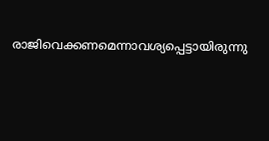രാജിവെക്കണമെന്നാവശ്യപ്പെട്ടായിരുന്നു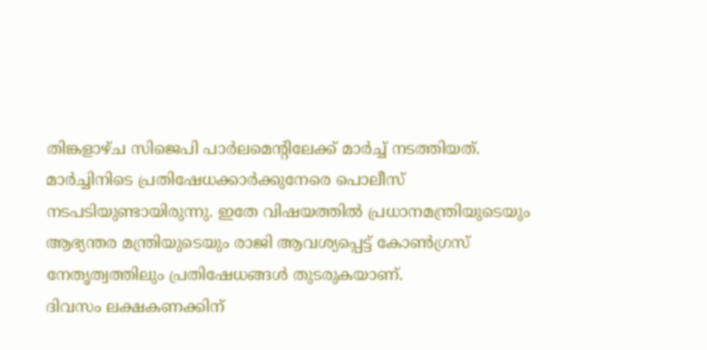തിങ്കളാഴ്ച സിജെപി പാർലമെന്റിലേക്ക് മാർച്ച് നടത്തിയത്.
മാർച്ചിനിടെ പ്രതിഷേധക്കാർക്കുനേരെ പൊലീസ് നടപടിയുണ്ടായിരുന്നു. ഇതേ വിഷയത്തിൽ പ്രധാനമന്ത്രിയുടെയും ആഭ്യന്തര മന്ത്രിയുടെയും രാജി ആവശ്യപ്പെട്ട് കോൺഗ്രസ് നേതൃത്വത്തിലും പ്രതിഷേധങ്ങൾ തുടരുകയാണ്.
ദിവസം ലക്ഷകണക്കിന്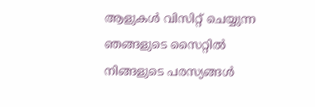ആളുകൾ വിസിറ്റ് ചെയ്യുന്ന ഞങ്ങളുടെ സൈറ്റിൽ നിങ്ങളുടെ പരസ്യങ്ങൾ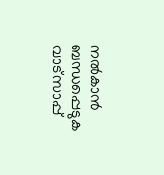നൽകാൻ ബന്ധപ്പെടുക വാട്സാപ്പ്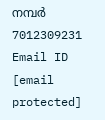നമ്പർ 7012309231 Email ID [email protected]